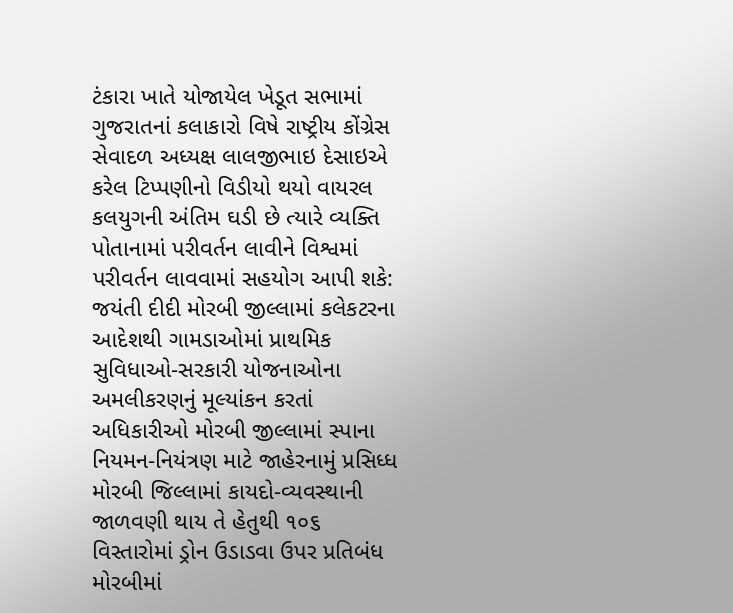ટંકારા ખાતે યોજાયેલ ખેડૂત સભામાં ગુજરાતનાં કલાકારો વિષે રાષ્ટ્રીય કોંગ્રેસ સેવાદળ અધ્યક્ષ લાલજીભાઇ દેસાઇએ કરેલ ટિપ્પણીનો વિડીયો થયો વાયરલ કલયુગની અંતિમ ઘડી છે ત્યારે વ્યક્તિ પોતાનામાં પરીવર્તન લાવીને વિશ્વમાં પરીવર્તન લાવવામાં સહયોગ આપી શકે: જયંતી દીદી મોરબી જીલ્લામાં કલેકટરના આદેશથી ગામડાઓમાં પ્રાથમિક સુવિધાઓ-સરકારી યોજનાઓના અમલીકરણનું મૂલ્યાંકન કરતાં અધિકારીઓ મોરબી જીલ્લામાં સ્પાના નિયમન-નિયંત્રણ માટે જાહેરનામું પ્રસિધ્ધ મોરબી જિલ્લામાં કાયદો-વ્યવસ્થાની જાળવણી થાય તે હેતુથી ૧૦૬ વિસ્તારોમાં ડ્રોન ઉડાડવા ઉપર પ્રતિબંધ મોરબીમાં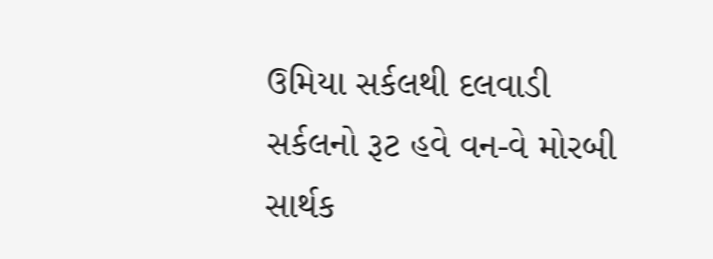ઉમિયા સર્કલથી દલવાડી સર્કલનો રૂટ હવે વન-વે મોરબી સાર્થક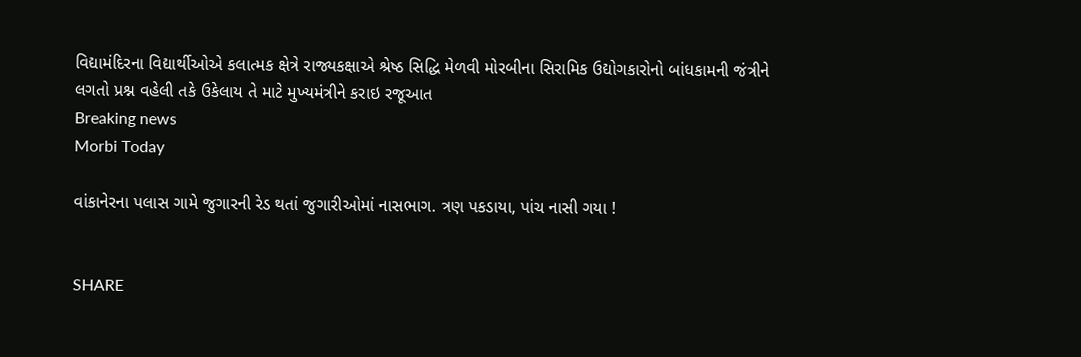વિદ્યામંદિરના વિદ્યાર્થીઓએ કલાત્મક ક્ષેત્રે રાજ્યકક્ષાએ શ્રેષ્ઠ સિદ્ધિ મેળવી મોરબીના સિરામિક ઉદ્યોગકારોનો બાંધકામની જંત્રીને લગતો પ્રશ્ન વહેલી તકે ઉકેલાય તે માટે મુખ્યમંત્રીને કરાઇ રજૂઆત
Breaking news
Morbi Today

વાંકાનેરના પલાસ ગામે જુગારની રેડ થતાં જુગારીઓમાં નાસભાગ. ત્રણ પકડાયા, પાંચ નાસી ગયા !


SHARE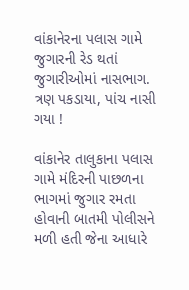વાંકાનેરના પલાસ ગામે જુગારની રેડ થતાં જુગારીઓમાં નાસભાગ. ત્રણ પકડાયા, પાંચ નાસી ગયા !

વાંકાનેર તાલુકાના પલાસ ગામે મંદિરની પાછળના ભાગમાં જુગાર રમતા હોવાની બાતમી પોલીસને મળી હતી જેના આધારે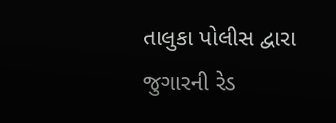તાલુકા પોલીસ દ્વારા જુગારની રેડ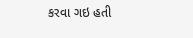કરવા ગઇ હતી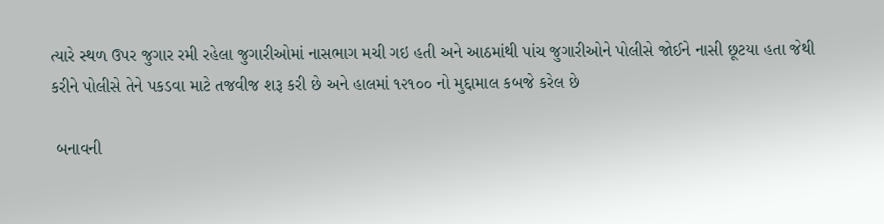ત્યારે સ્થળ ઉપર જુગાર રમી રહેલા જુગારીઓમાં નાસભાગ મચી ગઇ હતી અને આઠમાંથી પાંચ જુગારીઓને પોલીસે જોઈને નાસી છૂટયા હતા જેથી કરીને પોલીસે તેને પકડવા માટે તજવીજ શરૂ કરી છે અને હાલમાં ૧૨૧૦૦ નો મુદ્દામાલ કબજે કરેલ છે

 બનાવની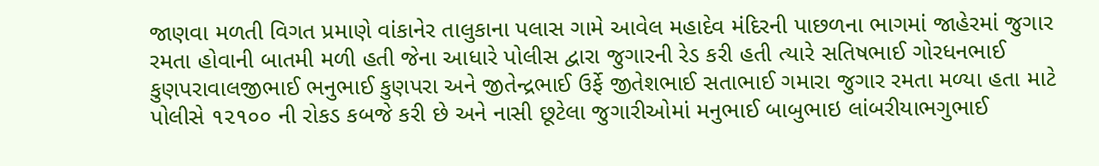જાણવા મળતી વિગત પ્રમાણે વાંકાનેર તાલુકાના પલાસ ગામે આવેલ મહાદેવ મંદિરની પાછળના ભાગમાં જાહેરમાં જુગાર રમતા હોવાની બાતમી મળી હતી જેના આધારે પોલીસ દ્વારા જુગારની રેડ કરી હતી ત્યારે સતિષભાઈ ગોરધનભાઈ કુણપરાવાલજીભાઈ ભનુભાઈ કુણપરા અને જીતેન્દ્રભાઈ ઉર્ફે જીતેશભાઈ સતાભાઈ ગમારા જુગાર રમતા મળ્યા હતા માટે પોલીસે ૧૨૧૦૦ ની રોકડ કબજે કરી છે અને નાસી છૂટેલા જુગારીઓમાં મનુભાઈ બાબુભાઇ લાંબરીયાભગુભાઈ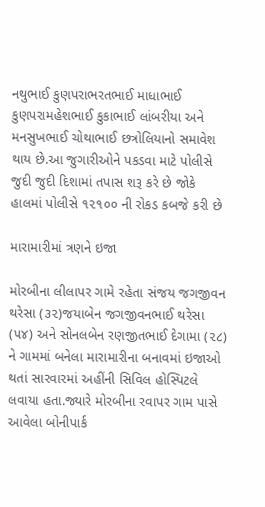નથુભાઈ કુણપરાભરતભાઈ માધાભાઈ કુણપરામહેશભાઈ કુકાભાઈ લાંબરીયા અને મનસુખભાઈ ચોથાભાઈ છત્રોલિયાનો સમાવેશ થાય છે.આ જુગારીઓને પકડવા માટે પોલીસે જુદી જુદી દિશામાં તપાસ શરૂ કરે છે જોકે હાલમાં પોલીસે ૧૨૧૦૦ ની રોકડ કબજે કરી છે

મારામારીમાં ત્રણને ઇજા

મોરબીના લીલાપર ગામે રહેતા સંજય જગજીવન થરેસા (૩૨)જયાબેન જગજીવનભાઈ થરેસા (૫૪) અને સોનલબેન રણજીતભાઈ દેગામા (૨૮) ને ગામમાં બનેલા મારામારીના બનાવમાં ઇજાઓ થતાં સારવારમાં અહીંની સિવિલ હોસ્પિટલે લવાયા હતા.જ્યારે મોરબીના રવાપર ગામ પાસે આવેલા બોનીપાર્ક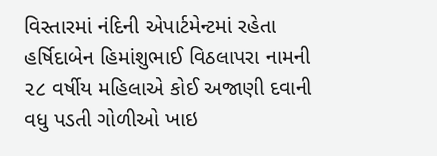વિસ્તારમાં નંદિની એપાર્ટમેન્ટમાં રહેતા હર્ષિદાબેન હિમાંશુભાઈ વિઠલાપરા નામની ૨૮ વર્ષીય મહિલાએ કોઈ અજાણી દવાની વધુ પડતી ગોળીઓ ખાઇ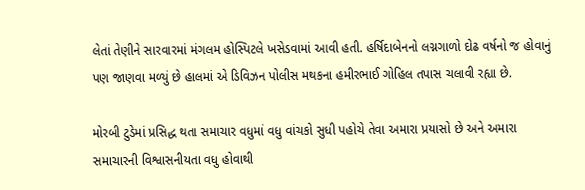લેતાં તેણીને સારવારમાં મંગલમ હોસ્પિટલે ખસેડવામાં આવી હતી. હર્ષિદાબેનનો લગ્નગાળો દોઢ વર્ષનો જ હોવાનું પણ જાણવા મળ્યું છે હાલમાં એ ડિવિઝન પોલીસ મથકના હમીરભાઈ ગોહિલ તપાસ ચલાવી રહ્યા છે.

મોરબી ટુડેમાં પ્રસિદ્ધ થતા સમાચાર વધુમાં વધુ વાંચકો સુધી પહોચે તેવા અમારા પ્રયાસો છે અને અમારા સમાચારની વિશ્વાસનીયતા વધુ હોવાથી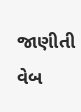જાણીતી વેબ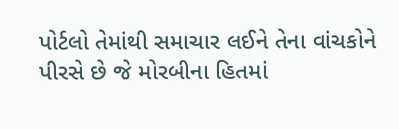પોર્ટલો તેમાંથી સમાચાર લઈને તેના વાંચકોને પીરસે છે જે મોરબીના હિતમાં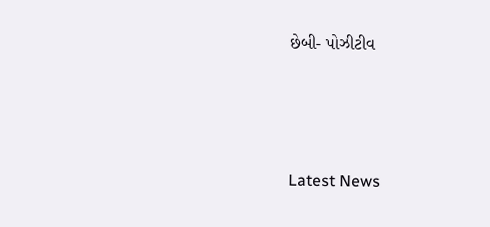છેબી- પોઝીટીવ






Latest News